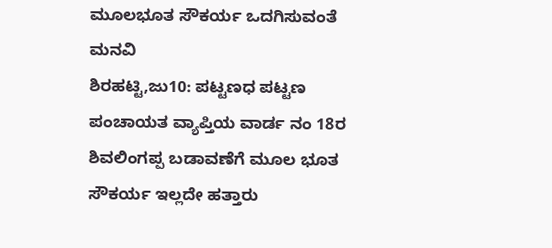ಮೂಲಭೂತ ಸೌಕರ್ಯ ಒದಗಿಸುವಂತೆ ಮನವಿ
ಶಿರಹಟ್ಟಿ,ಜು10: ಪಟ್ಟಣಧ ಪಟ್ಟಣ ಪಂಚಾಯತ ವ್ಯಾಪ್ತಿಯ ವಾರ್ಡ ನಂ 18ರ ಶಿವಲಿಂಗಪ್ಪ ಬಡಾವಣೆಗೆ ಮೂಲ ಭೂತ ಸೌಕರ್ಯ ಇಲ್ಲದೇ ಹತ್ತಾರು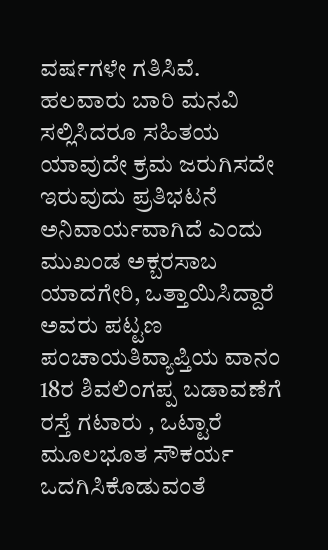ವರ್ಷಗಳೇ ಗತಿಸಿವೆ. ಹಲವಾರು ಬಾರಿ ಮನವಿ ಸಲ್ಲಿಸಿದರೂ ಸಹಿತಯ ಯಾವುದೇ ಕ್ರಮ ಜರುಗಿಸದೇ ಇರುವುದು ಪ್ರತಿಭಟನೆ ಅನಿವಾರ್ಯವಾಗಿದೆ ಎಂದು ಮುಖಂಡ ಅಕ್ಬರಸಾಬ ಯಾದಗೇರಿ, ಒತ್ತಾಯಿಸಿದ್ದಾರೆ
ಅವರು ಪಟ್ಟಣ ಪಂಚಾಯತಿವ್ಯಾಪ್ತಿಯ ವಾನಂ 18ರ ಶಿವಲಿಂಗಪ್ಪ ಬಡಾವಣೆಗೆ ರಸ್ತೆ ಗಟಾರು , ಒಟ್ಟಾರೆ ಮೂಲಭೂತ ಸೌಕರ್ಯ ಒದಗಿಸಿಕೊಡುವಂತೆ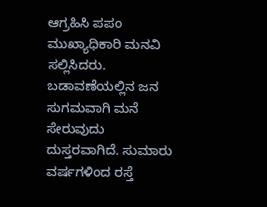ಆಗ್ರಹಿಸಿ ಪಪಂ ಮುಖ್ಯಾಧಿಕಾರಿ ಮನವಿ ಸಲ್ಲಿಸಿದರು.
ಬಡಾವಣೆಯಲ್ಲಿನ ಜನ ಸುಗಮವಾಗಿ ಮನೆ ಸೇರುವುದು ದುಸ್ತರವಾಗಿದೆ. ಸುಮಾರು ವರ್ಷಗಳಿಂದ ರಸ್ತೆ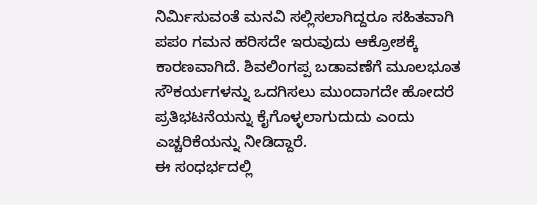ನಿರ್ಮಿಸುವಂತೆ ಮನವಿ ಸಲ್ಲಿಸಲಾಗಿದ್ದರೂ ಸಹಿತವಾಗಿ ಪಪಂ ಗಮನ ಹರಿಸದೇ ಇರುವುದು ಆಕ್ರೋಶಕ್ಕೆ ಕಾರಣವಾಗಿದೆ. ಶಿವಲಿಂಗಪ್ಪ ಬಡಾವಣೆಗೆ ಮೂಲಭೂತ ಸೌಕರ್ಯಗಳನ್ನು ಒದಗಿಸಲು ಮುಂದಾಗದೇ ಹೋದರೆ ಪ್ರತಿಭಟನೆಯನ್ನು ಕೈಗೊಳ್ಳಲಾಗುದುದು ಎಂದು ಎಚ್ಚರಿಕೆಯನ್ನು ನೀಡಿದ್ದಾರೆ.
ಈ ಸಂಧರ್ಭದಲ್ಲಿ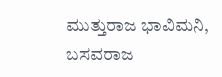ಮುತ್ತುರಾಜ ಭಾವಿಮನಿ, ಬಸವರಾಜ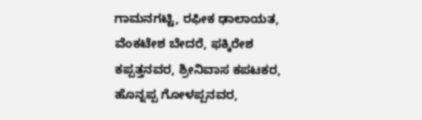ಗಾಮನಗಟ್ಟಿ, ರಫೀಕ ಢಾಲಾಯತ, ವೆಂಕಟೇಶ ಬೇದರೆ, ಫಕ್ಕಿರೇಶ ಕಪ್ಪತ್ತನವರ, ಶ್ರೀನಿವಾಸ ಕಪಟಕರ, ಹೊನ್ನಪ್ಪ ಗೋಳಪ್ಪನವರ,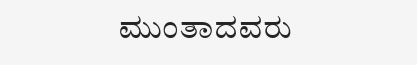ಮುಂತಾದವರು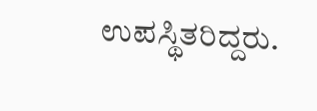ಉಪಸ್ಥಿತರಿದ್ದರು.